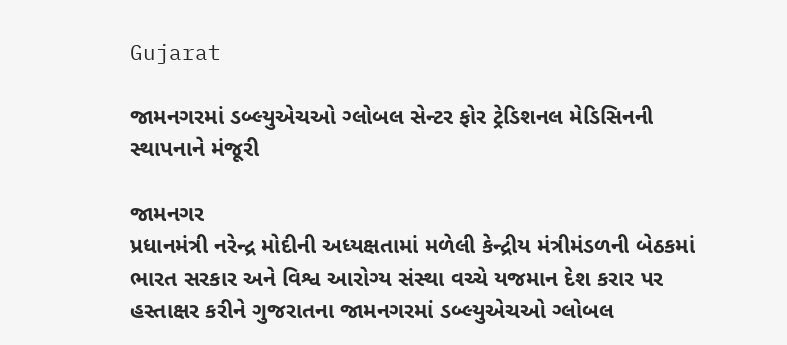Gujarat

જામનગરમાં ડબ્લ્યુએચઓ ગ્લોબલ સેન્ટર ફોર ટ્રેડિશનલ મેડિસિનની સ્થાપનાને મંજૂરી

જામનગર
પ્રધાનમંત્રી નરેન્દ્ર મોદીની અધ્યક્ષતામાં મળેલી કેન્દ્રીય મંત્રીમંડળની બેઠકમાં ભારત સરકાર અને વિશ્વ આરોગ્ય સંસ્થા વચ્ચે યજમાન દેશ કરાર પર હસ્તાક્ષર કરીને ગુજરાતના જામનગરમાં ડબ્લ્યુએચઓ ગ્લોબલ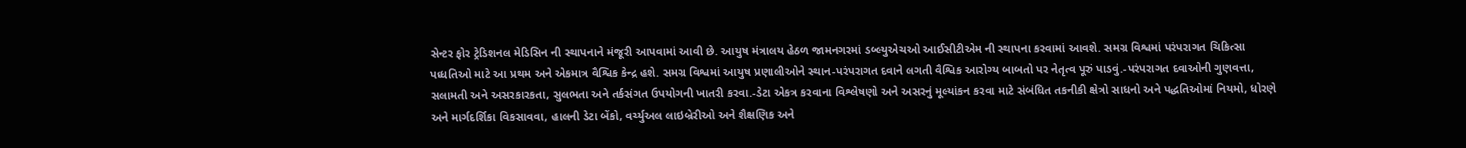સેન્ટર ફોર ટ્રેડિશનલ મેડિસિન ની સ્થાપનાને મંજૂરી આપવામાં આવી છે. આયુષ મંત્રાલય હેઠળ જામનગરમાં ડબ્લ્યુએચઓ આઈસીટીએમ ની સ્થાપના કરવામાં આવશે. સમગ્ર વિશ્વમાં પરંપરાગત ચિકિત્સા પધ્ધતિઓ માટે આ પ્રથમ અને એકમાત્ર વૈશ્વિક કેન્દ્ર હશે. સમગ્ર વિશ્વમાં આયુષ પ્રણાલીઓને સ્થાન-પરંપરાગત દવાને લગતી વૈશ્વિક આરોગ્ય બાબતો પર નેતૃત્વ પૂરું પાડવું.-પરંપરાગત દવાઓની ગુણવત્તા, સલામતી અને અસરકારકતા, સુલભતા અને તર્કસંગત ઉપયોગની ખાતરી કરવા.-ડેટા એકત્ર કરવાના વિશ્લેષણો અને અસરનું મૂલ્યાંકન કરવા માટે સંબંધિત તકનીકી ક્ષેત્રો સાધનો અને પદ્ધતિઓમાં નિયમો, ધોરણે અને માર્ગદર્શિકા વિકસાવવા, હાલની ડેટા બેંકો, વર્ચ્યુઅલ લાઇબ્રેરીઓ અને શૈક્ષણિક અને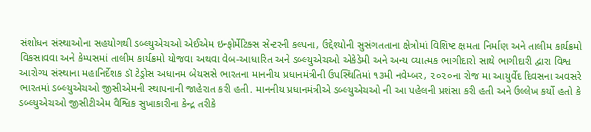સંશોધન સંસ્થાઓના સહયોગથી ડબ્લ્યુએચઓ એઈએમ ઇન્ફોર્મેટિક્સ સેન્ટરની કલ્પના, ઉદ્દેશ્યોની સુસંગતતાના ક્ષેત્રોમાં વિશિષ્ટ ક્ષમતા નિર્માણ અને તાલીમ કાર્યક્રમો વિકસાવવા અને કેમ્પસમાં તાલીમ કાર્યક્રમો યોજવા અથવા વેબ-આધારિત અને ડબ્લ્યુએચઓ એકેડેમી અને અન્ય વ્યાત્મક ભાગીદારો સાથે ભાગીદારી દ્વારા વિશ્વ આરોગ્ય સંસ્થાના મહાનિર્દેશક ડૉ ટેડ્રોસ અધાનમ બેયસસે ભારતના માનનીય પ્રધાનમંત્રીની ઉપસ્થિતિમાં ૧૩મી નવેમ્બર, ૨૦૨૦ના રોજ મા આયુર્વેદ દિવસના અવસરે ભારતમાં ડબ્લ્યુએચઓ જીસીએમની સ્થાપનાની જાહેરાત કરી હતી. માનનીય પ્રધાનમંત્રીએ ડબ્લ્યુએચઓ ની આ પહેલની પ્રશંસા કરી હતી અને ઉલ્લેખ કર્યો હતો કે ડબ્લ્યુએચઓ જીસીટીએમ વૈશ્વિક સુખાકારીના કેન્દ્ર તરીકે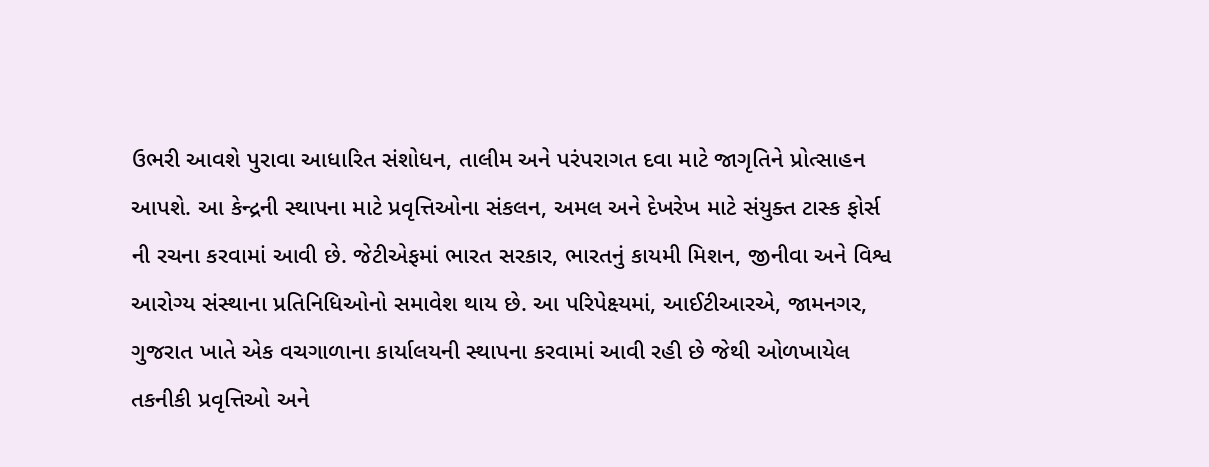ઉભરી આવશે પુરાવા આધારિત સંશોધન, તાલીમ અને પરંપરાગત દવા માટે જાગૃતિને પ્રોત્સાહન આપશે. આ કેન્દ્રની સ્થાપના માટે પ્રવૃત્તિઓના સંકલન, અમલ અને દેખરેખ માટે સંયુક્ત ટાસ્ક ફોર્સ ની રચના કરવામાં આવી છે. જેટીએફમાં ભારત સરકાર, ભારતનું કાયમી મિશન, જીનીવા અને વિશ્વ આરોગ્ય સંસ્થાના પ્રતિનિધિઓનો સમાવેશ થાય છે. આ પરિપેક્ષ્યમાં, આઈટીઆરએ, જામનગર, ગુજરાત ખાતે એક વચગાળાના કાર્યાલયની સ્થાપના કરવામાં આવી રહી છે જેથી ઓળખાયેલ તકનીકી પ્રવૃત્તિઓ અને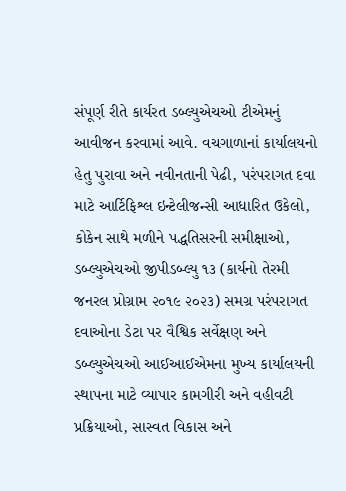સંપૂર્ણ રીતે કાર્યરત ડબ્લ્યુએચઓ ટીએમનું આવીજન કરવામાં આવે. વચગાળાનાં કાર્યાલયનો હેતુ પુરાવા અને નવીનતાની પેઢી, પરંપરાગત દવા માટે આર્ટિફિશ્લ ઇન્ટેલીજન્સી આધારિત ઉકેલો, કોકેન સાથે મળીને પદ્ધતિસરની સમીક્ષાઓ, ડબ્લ્યુએચઓ જીપીડબ્લ્યુ ૧૩ (કાર્યનો તેરમી જનરલ પ્રોગ્રામ ૨૦૧૯ ૨૦૨૩) સમગ્ર પરંપરાગત દવાઓના ડેટા પર વૈશ્વિક સર્વેક્ષણ અને ડબ્લ્યુએચઓ આઈઆઈએમના મુખ્ય કાર્યાલયની સ્થાપના માટે વ્યાપાર કામગીરી અને વહીવટી પ્રક્રિયાઓ, સાસ્વત વિકાસ અને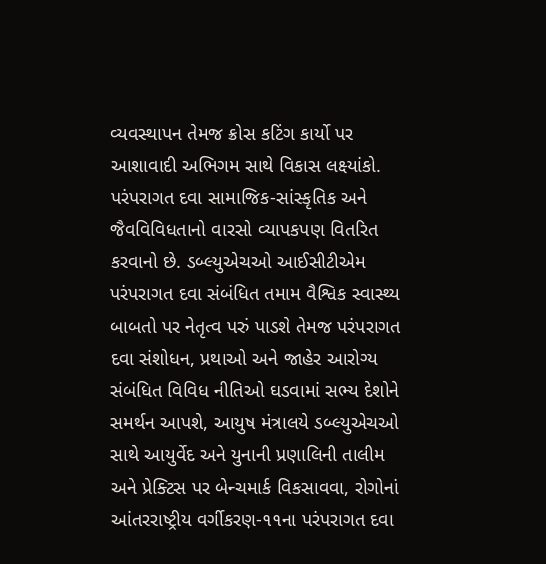વ્યવસ્થાપન તેમજ ક્રોસ કટિંગ કાર્યો પર આશાવાદી અભિગમ સાથે વિકાસ લક્ષ્યાંકો. પરંપરાગત દવા સામાજિક-સાંસ્કૃતિક અને જૈવવિવિધતાનો વારસો વ્યાપકપણ વિતરિત કરવાનો છે. ડબ્લ્યુએચઓ આઈસીટીએમ પરંપરાગત દવા સંબંધિત તમામ વૈશ્વિક સ્વાસ્થ્ય બાબતો પર નેતૃત્વ પરું પાડશે તેમજ પરંપરાગત દવા સંશોધન, પ્રથાઓ અને જાહેર આરોગ્ય સંબંધિત વિવિધ નીતિઓ ઘડવામાં સભ્ય દેશોને સમર્થન આપશે, આયુષ મંત્રાલયે ડબ્લ્યુએચઓ સાથે આયુર્વેદ અને યુનાની પ્રણાલિની તાલીમ અને પ્રેક્ટિસ પર બેન્ચમાર્ક વિકસાવવા, રોગોનાં આંતરરાષ્ટ્રીય વર્ગીકરણ-૧૧ના પરંપરાગત દવા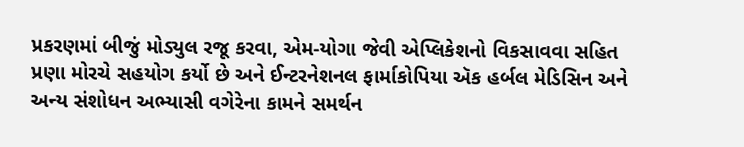પ્રકરણમાં બીજું મોડ્યુલ રજૂ કરવા, એમ-યોગા જેવી એપ્લિકેશનો વિકસાવવા સહિત પ્રણા મોરચે સહયોગ કર્યો છે અને ઈન્ટરનેશનલ ફાર્માકોપિયા ઍક હર્બલ મેડિસિન અને અન્ય સંશોધન અભ્યાસી વગેરેના કામને સમર્થન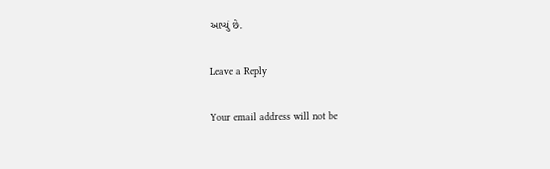આપ્યું છે.

Leave a Reply

Your email address will not be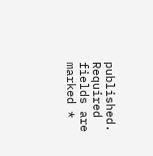published. Required fields are marked *